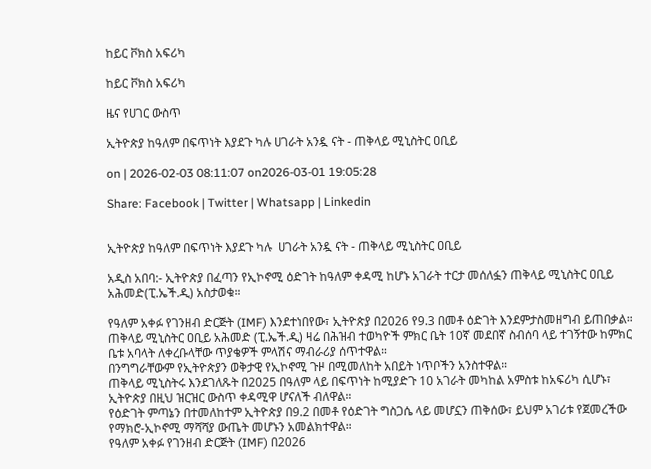ከይር ቮክስ አፍሪካ

ከይር ቮክስ አፍሪካ

ዜና የሀገር ውስጥ

ኢትዮጵያ ከዓለም በፍጥነት እያደጉ ካሉ ሀገራት አንዷ ናት - ጠቅላይ ሚኒስትር ዐቢይ

on | 2026-02-03 08:11:07 on2026-03-01 19:05:28

Share: Facebook | Twitter | Whatsapp | Linkedin


ኢትዮጵያ ከዓለም በፍጥነት እያደጉ ካሉ  ሀገራት አንዷ ናት - ጠቅላይ ሚኒስትር ዐቢይ

አዲስ አበባ:- ኢትዮጵያ በፈጣን የኢኮኖሚ ዕድገት ከዓለም ቀዳሚ ከሆኑ አገራት ተርታ መሰለፏን ጠቅላይ ሚኒስትር ዐቢይ አሕመድ(ፒ.ኤች.ዲ) አስታወቁ።

የዓለም አቀፉ የገንዘብ ድርጅት (IMF) እንደተነበየው፣ ኢትዮጵያ በ2026 የ9.3 በመቶ ዕድገት እንደምታስመዘግብ ይጠበቃል።
ጠቅላይ ሚኒስትር ዐቢይ አሕመድ (ፒ.ኤች.ዲ) ዛሬ በሕዝብ ተወካዮች ምክር ቤት 10ኛ መደበኛ ስብሰባ ላይ ተገኝተው ከምክር ቤቱ አባላት ለቀረቡላቸው ጥያቄዎች ምላሽና ማብራሪያ ሰጥተዋል።
በንግግራቸውም የኢትዮጵያን ወቅታዊ የኢኮኖሚ ጉዞ በሚመለከት አበይት ነጥቦችን አንስተዋል።
ጠቅላይ ሚኒስትሩ እንደገለጹት በ2025 በዓለም ላይ በፍጥነት ከሚያድጉ 10 አገራት መካከል አምስቱ ከአፍሪካ ሲሆኑ፣ ኢትዮጵያ በዚህ ዝርዝር ውስጥ ቀዳሚዋ ሆናለች ብለዋል።
የዕድገት ምጣኔን በተመለከተም ኢትዮጵያ በ9.2 በመቶ የዕድገት ግስጋሴ ላይ መሆኗን ጠቅሰው፣ ይህም አገሪቱ የጀመረችው የማክሮ-ኢኮኖሚ ማሻሻያ ውጤት መሆኑን አመልክተዋል።
የዓለም አቀፉ የገንዘብ ድርጅት (IMF) በ2026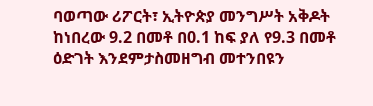ባወጣው ሪፖርት፣ ኢትዮጵያ መንግሥት አቅዶት ከነበረው 9.2 በመቶ በ0.1 ከፍ ያለ የ9.3 በመቶ ዕድገት እንደምታስመዘግብ መተንበዩን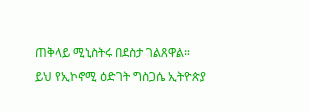ጠቅላይ ሚኒስትሩ በደስታ ገልጸዋል።
ይህ የኢኮኖሚ ዕድገት ግስጋሴ ኢትዮጵያ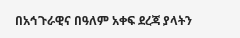በአኅጉራዊና በዓለም አቀፍ ደረጃ ያላትን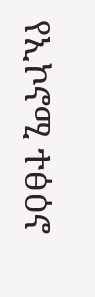የኢኮኖሚ ተፅዕኖ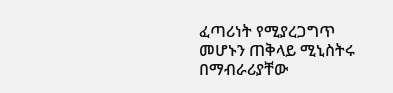ፈጣሪነት የሚያረጋግጥ መሆኑን ጠቅላይ ሚኒስትሩ በማብራሪያቸው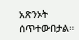አጽንኦት ሰጥተውበታል።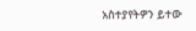አስተያየትዎን ይተው